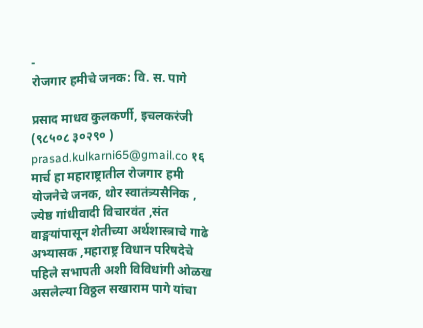-
रोजगार हमीचे जनक: वि. स. पागे

प्रसाद माधव कुलकर्णी, इचलकरंजी (९८५०८ ३०२९० ) prasad.kulkarni65@gmail.co १६ मार्च हा महाराष्ट्रातील रोजगार हमी योजनेचे जनक, थोर स्वातंत्र्यसैनिक , ज्येष्ठ गांधीवादी विचारवंत ,संत वाङ्मयांपासून शेतीच्या अर्थशास्त्राचे गाढे अभ्यासक ,महाराष्ट्र विधान परिषदेचे पहिले सभापती अशी विविधांगी ओळख असलेल्या विठ्ठल सखाराम पागे यांचा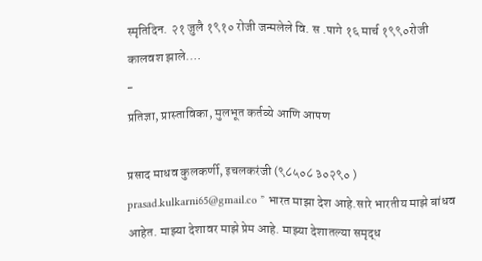स्मृतिदिन. २१ जुलै १९१० रोजी जन्मलेले वि. स .पागे १६ मार्च १९९०रोजी कालवश झाले.…
-
प्रतिज्ञा, प्रास्ताविका, मुलभूत कर्तव्ये आणि आपण

प्रसाद माधव कुलकर्णी, इचलकरंजी (९८५०८ ३०२९० ) prasad.kulkarni65@gmail.co ” भारत माझा देश आहे.सारे भारतीय माझे बांधव आहेत. माझ्या देशावर माझे प्रेम आहे. माझ्या देशातल्या समृद्ध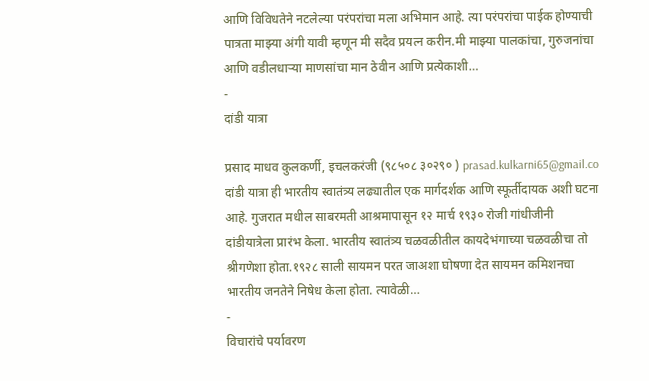आणि विविधतेने नटलेल्या परंपरांचा मला अभिमान आहे. त्या परंपरांचा पाईक होण्याची पात्रता माझ्या अंगी यावी म्हणून मी सदैव प्रयत्न करीन.मी माझ्या पालकांचा, गुरुजनांचा आणि वडीलधाऱ्या माणसांचा मान ठेवीन आणि प्रत्येकाशी…
-
दांडी यात्रा

प्रसाद माधव कुलकर्णी, इचलकरंजी (९८५०८ ३०२९० ) prasad.kulkarni65@gmail.co दांडी यात्रा ही भारतीय स्वातंत्र्य लढ्यातील एक मार्गदर्शक आणि स्फूर्तीदायक अशी घटना आहे. गुजरात मधील साबरमती आश्रमापासून १२ मार्च १९३० रोजी गांधीजीनी दांडीयात्रेला प्रारंभ केला. भारतीय स्वातंत्र्य चळवळीतील कायदेभंगाच्या चळवळीचा तो श्रीगणेशा होता.१९२८ साली सायमन परत जाअशा घोषणा देत सायमन कमिशनचा भारतीय जनतेने निषेध केला होता. त्यावेळी…
-
विचारांचे पर्यावरण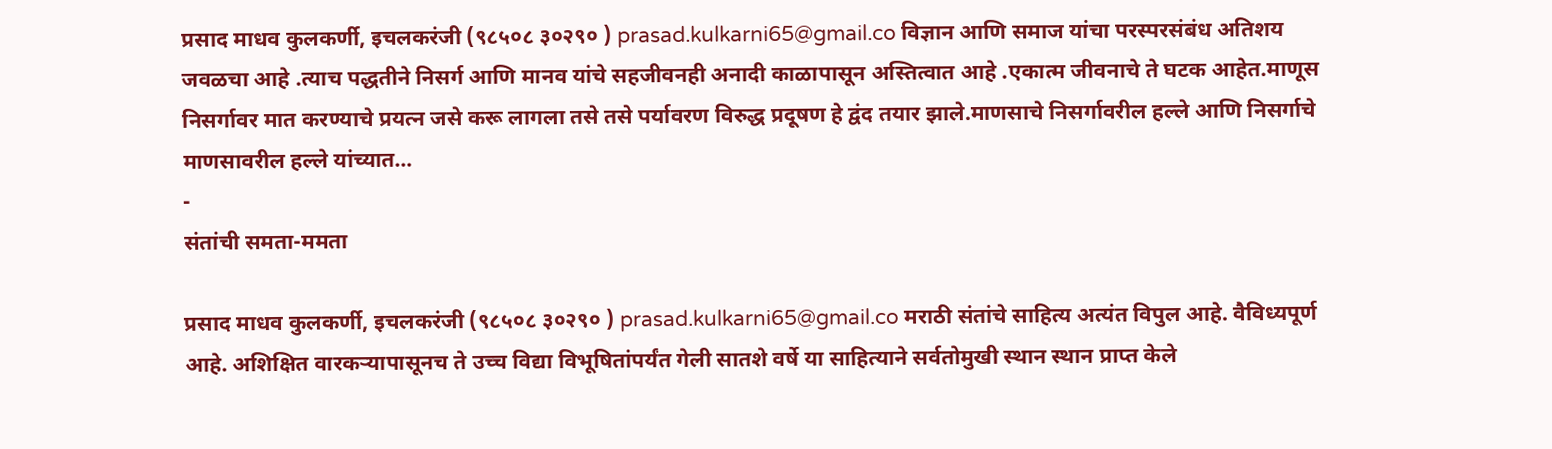प्रसाद माधव कुलकर्णी, इचलकरंजी (९८५०८ ३०२९० ) prasad.kulkarni65@gmail.co विज्ञान आणि समाज यांचा परस्परसंबंध अतिशय जवळचा आहे .त्याच पद्धतीने निसर्ग आणि मानव यांचे सहजीवनही अनादी काळापासून अस्तित्वात आहे .एकात्म जीवनाचे ते घटक आहेत.माणूस निसर्गावर मात करण्याचे प्रयत्न जसे करू लागला तसे तसे पर्यावरण विरुद्ध प्रदूषण हे द्वंद तयार झाले.माणसाचे निसर्गावरील हल्ले आणि निसर्गाचे माणसावरील हल्ले यांच्यात…
-
संतांची समता-ममता

प्रसाद माधव कुलकर्णी, इचलकरंजी (९८५०८ ३०२९० ) prasad.kulkarni65@gmail.co मराठी संतांचे साहित्य अत्यंत विपुल आहे. वैविध्यपूर्ण आहे. अशिक्षित वारकऱ्यापासूनच ते उच्च विद्या विभूषितांपर्यंत गेली सातशे वर्षे या साहित्याने सर्वतोमुखी स्थान स्थान प्राप्त केले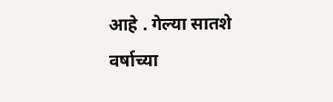आहे . गेल्या सातशे वर्षाच्या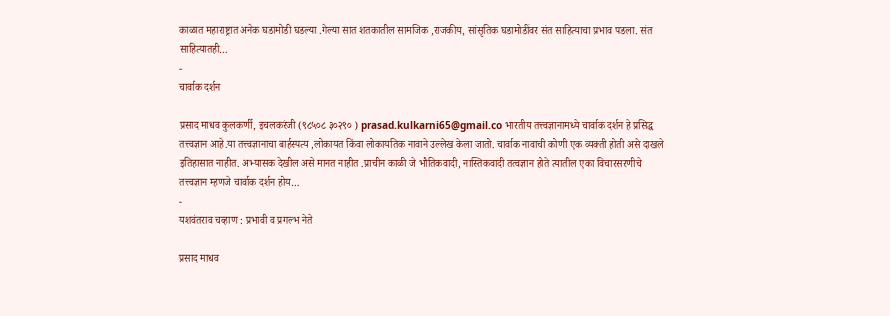काळात महाराष्ट्रात अनेक घडामोडी घडल्या .गेल्या सात शतकातील सामजिक ,राजकीय, सांसृतिक घडामोडींवर संत साहित्याचा प्रभाव पडला. संत साहित्यातही…
-
चार्वाक दर्शन

प्रसाद माधव कुलकर्णी, इचलकरंजी (९८५०८ ३०२९० ) prasad.kulkarni65@gmail.co भारतीय तत्त्वज्ञानामध्ये चार्वाक दर्शन हे प्रसिद्ध तत्त्वज्ञान आहे.या तत्त्वज्ञानाचा बार्हस्पत्य ,लोकायत किंवा लोकायतिक नावाने उल्लेख केला जातो. चार्वाक नावाची कोणी एक व्यक्ती होती असे दाखले इतिहासात नाहीत. अभ्यासक देखील असे मानत नाहीत .प्राचीन काळी जे भौतिकवादी, नास्तिकवादी तत्वज्ञान होते त्यातील एका विचारसरणीचे तत्त्वज्ञान म्हणजे चार्वाक दर्शन होय…
-
यशवंतराव चव्हाण : प्रभावी व प्रगल्भ नेते

प्रसाद माधव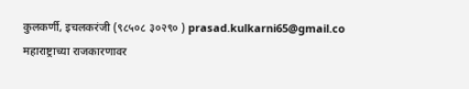कुलकर्णी, इचलकरंजी (९८५०८ ३०२९० ) prasad.kulkarni65@gmail.co महाराष्ट्राच्या राजकारणावर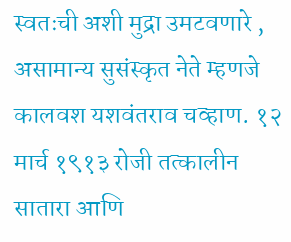स्वतःची अशी मुद्रा उमटवणारे , असामान्य सुसंस्कृत नेते म्हणजे कालवश यशवंतराव चव्हाण. १२ मार्च १९१३ रोजी तत्कालीन सातारा आणि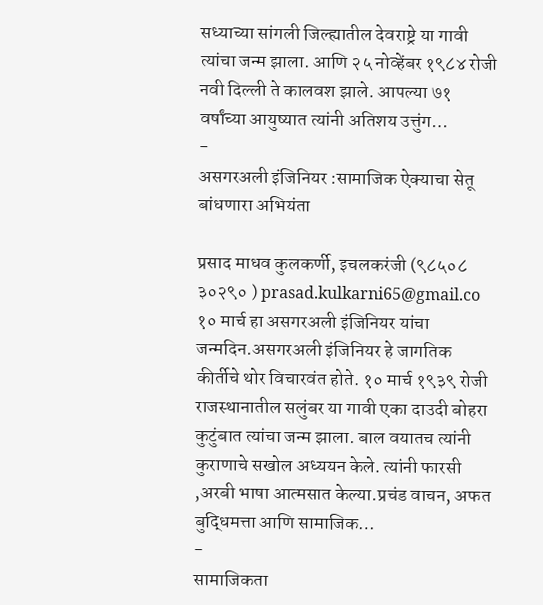सध्याच्या सांगली जिल्ह्यातील देवराष्ट्रे या गावी त्यांचा जन्म झाला. आणि २५ नोव्हेंबर १९८४ रोजी नवी दिल्ली ते कालवश झाले. आपल्या ७१ वर्षांच्या आयुष्यात त्यांनी अतिशय उत्तुंग…
-
असगरअली इंजिनियर :सामाजिक ऐक्याचा सेतू बांधणारा अभियंता

प्रसाद माधव कुलकर्णी, इचलकरंजी (९८५०८ ३०२९० ) prasad.kulkarni65@gmail.co १० मार्च हा असगरअली इंजिनियर यांचा जन्मदिन.असगरअली इंजिनियर हे जागतिक कीर्तीचे थोर विचारवंत होते. १० मार्च १९३९ रोजी राजस्थानातील सलुंबर या गावी एका दाउदी बोहरा कुटुंबात त्यांचा जन्म झाला. बाल वयातच त्यांनी कुराणाचे सखोल अध्ययन केले. त्यांनी फारसी ,अरबी भाषा आत्मसात केल्या.प्रचंड वाचन, अफत बुद्धिमत्ता आणि सामाजिक…
-
सामाजिकता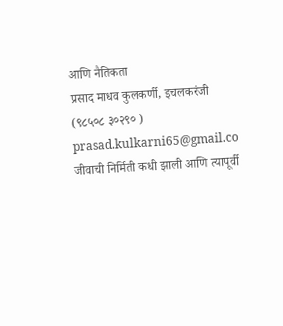आणि नैतिकता
प्रसाद माधव कुलकर्णी, इचलकरंजी (९८५०८ ३०२९० ) prasad.kulkarni65@gmail.co जीवाची निर्मिती कधी झाली आणि त्यापूर्वी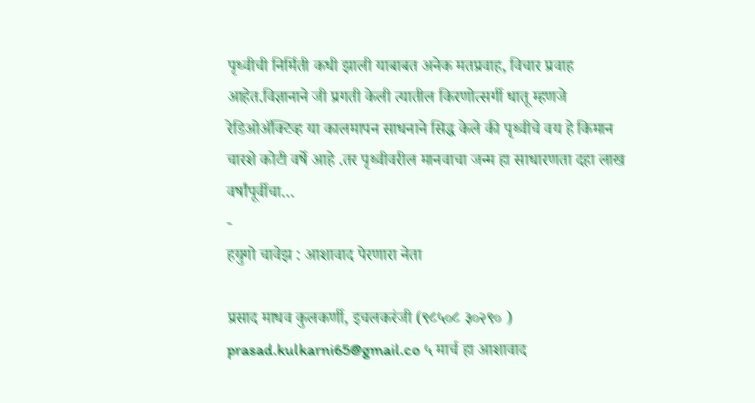पृथ्वीची निर्मिती कधी झाली याबाबत अनेक मतप्रवाह, विचार प्रवाह आहेत.विज्ञानाने जी प्रगती केली त्यातील किरणोत्सर्गी धातू म्हणजे रेडिओॲक्टिव्ह या कालमापन साधनाने सिद्ध केले की पृथ्वीचे वय हे किमान चारशे कोटी वर्षे आहे .तर पृथ्वीवरील मानवाचा जन्म हा साधारणता दहा लाख वर्षांपूर्वीचा…
-
हयुगो चावेझ : आशावाद पेरणारा नेता

प्रसाद माधव कुलकर्णी, इचलकरंजी (९८५०८ ३०२९० ) prasad.kulkarni65@gmail.co ५ मार्च हा आशावाद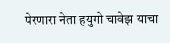पेरणारा नेता हयुगो चावेझ याचा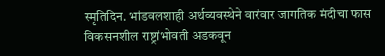स्मृतिदिन. भांडवलशाही अर्थव्यवस्थेने वारंवार जागतिक मंदीचा फास विकसनशील राष्ट्रांभोवती अडकवून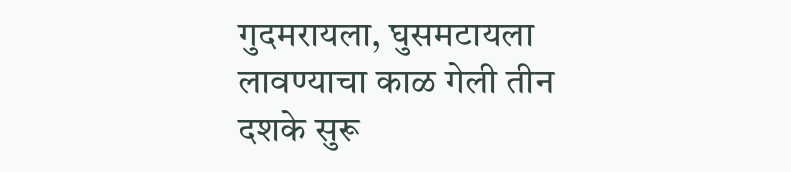गुदमरायला, घुसमटायला लावण्याचा काळ गेली तीन दशके सुरू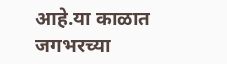आहे.या काळात जगभरच्या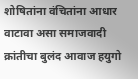शोषितांना वंचितांना आधार वाटावा असा समाजवादी क्रांतीचा बुलंद आवाज हयुगो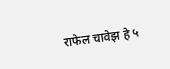राफेल चावेझ हे ५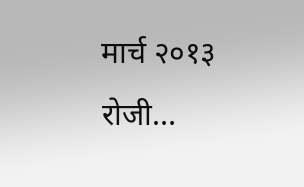मार्च २०१३ रोजी…